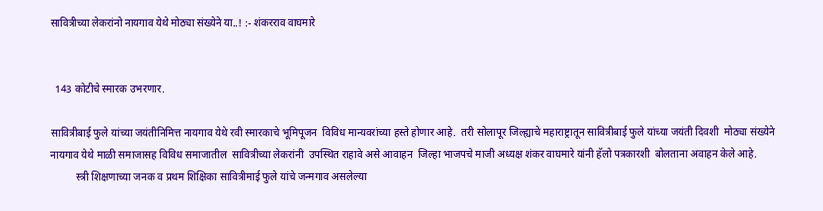सावित्रीच्या लेकरांनो नायगाव येथे मोठ्या संख्येने या..! :- शंकरराव वाघमारे


  143 कोटीचे स्मारक उभरणार.

सावित्रीबाई फुले यांच्या जयंतीनिमित्त नायगाव येथे रवी स्मारकाचे भूमिपूजन  विविध मान्यवरांच्या हस्ते होणार आहे.  तरी सोलापूर जिल्ह्याचे महाराष्ट्रातून सावित्रीबाई फुले यांच्या जयंती दिवशी  मोठ्या संख्येने नायगाव येथे माळी समाजासह विविध समाजातील  सावित्रीच्या लेकरांनी  उपस्थित राहावे असे आवाहन  जिल्हा भाजपचे माजी अध्यक्ष शंकर वाघमारे यांनी हॅलो पत्रकारशी  बोलताना अवाहन केले आहे.
          स्त्री शिक्षणाच्या जनक व प्रथम शिक्षिका सावित्रीमाई फुले यांचे जन्मगाव असलेल्या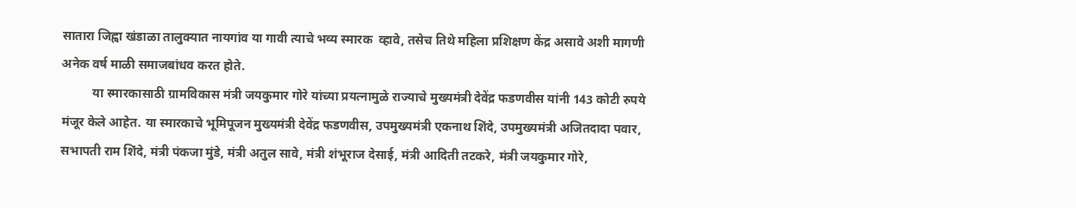सातारा जिह्वा खंडाळा तालुक्यात नायगांव या गावी त्याचे भव्य स्मारक  व्हावे, तसेच तिथे महिला प्रशिक्षण केंद्र असावे अशी मागणी अनेक वर्ष माळी समाजबांधव करत होते.
          या स्मारकासाठी ग्रामविकास मंत्री जयकुमार गोरे यांच्या प्रयत्नामुळे राज्याचे मुख्यमंत्री देवेंद्र फडणवीस यांनी 143 कोटी रुपये मंजूर केले आहेत. या स्मारकाचे भूमिपूजन मुख्यमंत्री देवेंद्र फडणवीस, उपमुख्यमंत्री एकनाथ शिंदे, उपमुख्यमंत्री अजितदादा पवार, सभापती राम शिंदे, मंत्री पंकजा मुंडे, मंत्री अतुल सावे, मंत्री शंभूराज देसाई, मंत्री आदिती तटकरे, मंत्री जयकुमार गोरे,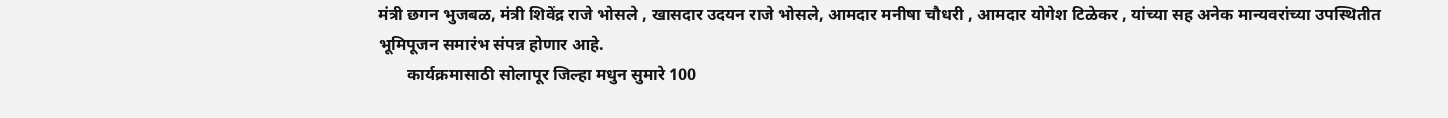मंत्री छगन भुजबळ, मंत्री शिवेंद्र राजे भोसले , खासदार उदयन राजे भोसले, आमदार मनीषा चौधरी , आमदार योगेश टिळेकर , यांच्या सह अनेक मान्यवरांच्या उपस्थितीत भूमिपूजन समारंभ संपन्न होणार आहे.
       कार्यक्रमासाठी सोलापूर जिल्हा मधुन सुमारे 100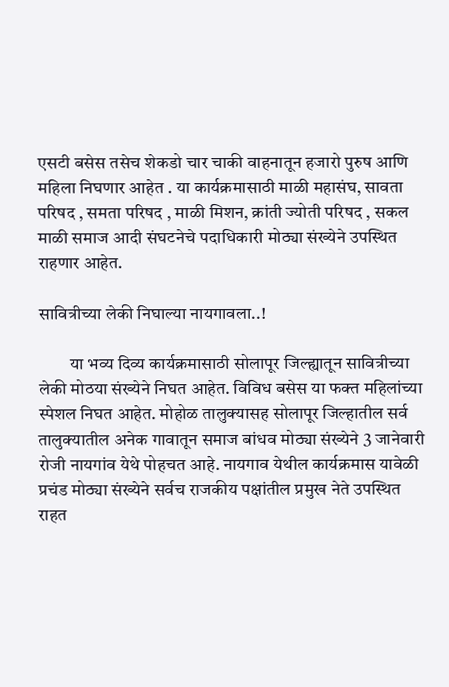एसटी बसेस तसेच शेकडो चार चाकी वाहनातून हजारो पुरुष आणि महिला निघणार आहेत . या कार्यक्रमासाठी माळी महासंघ, सावता परिषद , समता परिषद , माळी मिशन, क्रांती ज्योती परिषद , सकल माळी समाज आदी संघटनेचे पदाधिकारी मोठ्या संख्येने उपस्थित राहणार आहेत.

सावित्रीच्या लेकी निघाल्या नायगावला..!

         या भव्य दिव्य कार्यक्रमासाठी सोलापूर जिल्ह्यातून सावित्रीच्या लेकी मोठया संख्येने निघत आहेत. विविध बसेस या फक्त महिलांच्या स्पेशल निघत आहेत. मोहोळ तालुक्यासह सोलापूर जिल्हातील सर्व तालुक्यातील अनेक गावातून समाज बांधव मोठ्या संख्येने 3 जानेवारी रोजी नायगांव येथे पोहचत आहे. नायगाव येथील कार्यक्रमास यावेळी प्रचंड मोठ्या संख्येने सर्वच राजकीय पक्षांतील प्रमुख नेते उपस्थित राहत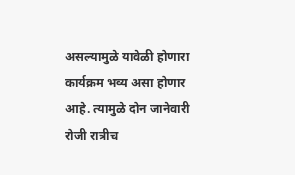असल्यामुळे यावेळी होणारा कार्यक्रम भव्य असा होणार आहे. त्यामुळे दोन जानेवारी रोजी रात्रीच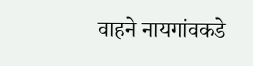वाहने नायगांवकडे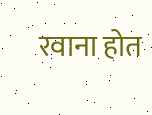रवाना होत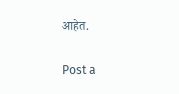आहेत.

Post a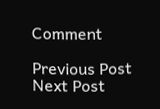Comment

Previous Post Next Post